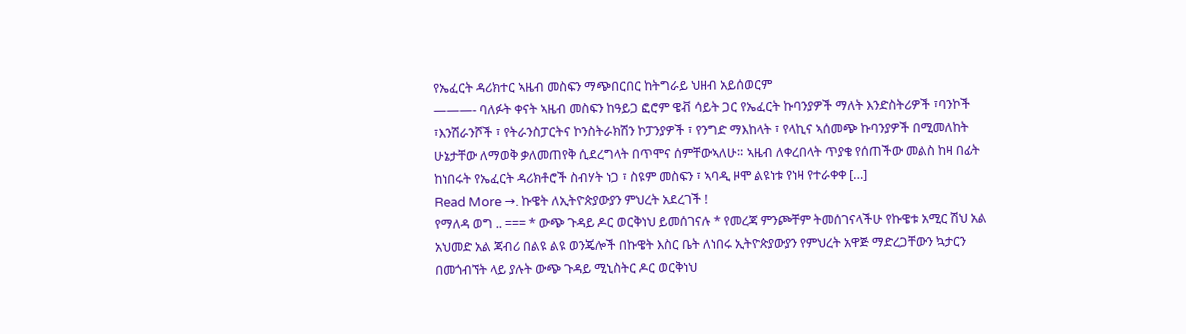የኤፈርት ዳሪክተር ኣዜብ መስፍን ማጭበርበር ከትግራይ ህዘብ አይሰወርም
———- ባለፉት ቀናት ኣዜብ መስፍን ከዓይጋ ፎሮም ዌቭ ሳይት ጋር የኤፈርት ኩባንያዎች ማለት እንድስትሪዎች ፣ባንኮች ፣እንሽራንሾች ፣ የትራንስፓርትና ኮንስትራክሽን ኮፓንያዎች ፣ የንግድ ማእከላት ፣ የላኪና ኣሰመጭ ኩባንያዎች በሚመለከት ሁኔታቸው ለማወቅ ቃለመጠየቅ ሲደረግላት በጥሞና ሰምቸውኣለሁ። ኣዜብ ለቀረበላት ጥያቄ የሰጠችው መልስ ከዛ በፊት ከነበሩት የኤፈርት ዳሪክቶሮች ስብሃት ነጋ ፣ ስዩም መስፍን ፣ ኣባዲ ዞሞ ልዩነቱ የነዛ የተራቀቀ […]
Read More →. ኩዌት ለኢትዮጵያውያን ምህረት አደረገች !
የማለዳ ወግ .. === * ውጭ ጉዳይ ዶር ወርቅነህ ይመሰገናሉ * የመረጃ ምንጮቸም ትመሰገናላችሁ የኩዌቱ አሚር ሽህ አል አህመድ አል ጃብሪ በልዩ ልዩ ወንጄሎች በኩዌት እስር ቤት ለነበሩ ኢትዮጵያውያን የምህረት አዋጅ ማድረጋቸውን ኳታርን በመጎብኘት ላይ ያሉት ውጭ ጉዳይ ሚኒስትር ዶር ወርቅነህ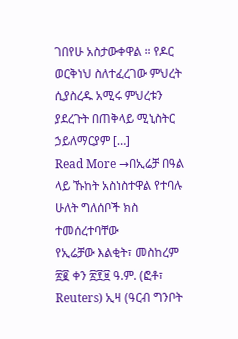ገበየሁ አስታውቀዋል ። የዶር ወርቅነህ ስለተፈረገው ምህረት ሲያስረዱ አሚሩ ምህረቱን ያደረጉት በጠቅላይ ሚኒስትር ኃይለማርያም […]
Read More →በኢሬቻ በዓል ላይ ኹከት አስነስተዋል የተባሉ ሁለት ግለሰቦች ክስ ተመሰረተባቸው
የኢሬቻው እልቂት፣ መስከረም ፳፪ ቀን ፳፻፱ ዓ.ም. (ፎቶ፣ Reuters) ኢዛ (ዓርብ ግንቦት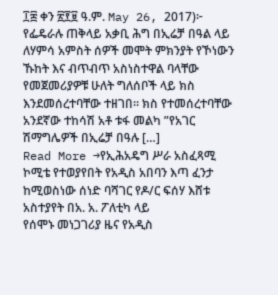፲፰ ቀን ፳፻፱ ዓ.ም. May 26, 2017)፦ የፌዴራሉ ጠቅላይ አቃቢ ሕግ በኢሬቻ በዓል ላይ ለሃምሳ አምስት ሰዎች መሞት ምክንያት የኾነውን ኹከት እና ብጥብጥ አስነስተዋል ባላቸው የመጀመሪያዎቹ ሁለት ግለሰቦች ላይ ክስ እንደመሰረተባቸው ተዘገበ። ክስ የተመሰረተባቸው አንደኛው ተከሳሽ አቶ ቱፋ መልካ ”የአገር ሽማግሌዎች በኢሬቻ በዓሉ […]
Read More →የኢሕአዴግ ሥራ አስፈጻሚ ኮሚቴ የተወያየበት የአዲስ አበባን እጣ ፈንታ ከሚወስነው ሰነድ ባሻገር የዶ/ር ፍሰሃ እሸቱ አስተያየት በአ. አ. ፖለቲካ ላይ
የሰሞኑ መነጋገሪያ ዜና የአዲስ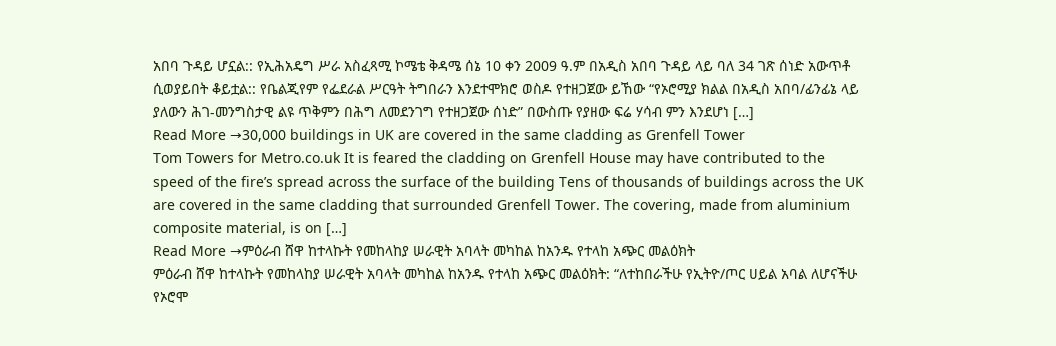አበባ ጉዳይ ሆኗል:: የኢሕአዴግ ሥራ አስፈጻሚ ኮሜቴ ቅዳሜ ሰኔ 10 ቀን 2009 ዓ.ም በአዲስ አበባ ጉዳይ ላይ ባለ 34 ገጽ ሰነድ አውጥቶ ሲወያይበት ቆይቷል:: የቤልጂየም የፌደራል ሥርዓት ትግበራን እንደተሞክሮ ወስዶ የተዘጋጀው ይኸው “የኦሮሚያ ክልል በአዲስ አበባ/ፊንፊኔ ላይ ያለውን ሕገ-መንግስታዊ ልዩ ጥቅምን በሕግ ለመደንገግ የተዘጋጀው ሰነድ” በውስጡ የያዘው ፍሬ ሃሳብ ምን እንደሆነ […]
Read More →30,000 buildings in UK are covered in the same cladding as Grenfell Tower
Tom Towers for Metro.co.uk It is feared the cladding on Grenfell House may have contributed to the speed of the fire’s spread across the surface of the building Tens of thousands of buildings across the UK are covered in the same cladding that surrounded Grenfell Tower. The covering, made from aluminium composite material, is on […]
Read More →ምዕራብ ሸዋ ከተላኩት የመከላከያ ሠራዊት አባላት መካከል ከአንዱ የተላከ አጭር መልዕክት
ምዕራብ ሸዋ ከተላኩት የመከላከያ ሠራዊት አባላት መካከል ከአንዱ የተላከ አጭር መልዕክት: “ለተከበራችሁ የኢትዮ/ጦር ሀይል አባል ለሆናችሁ የኦሮሞ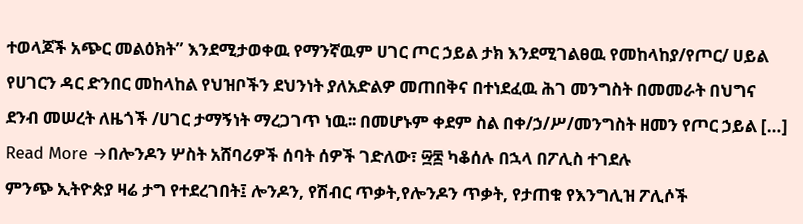ተወላጆች አጭር መልዕክት” እንደሚታወቀዉ የማንኛዉም ሀገር ጦር ኃይል ታክ እንደሚገልፀዉ የመከላከያ/የጦር/ ሀይል የሀገርን ዳር ድንበር መከላከል የህዝቦችን ደህንነት ያለአድልዎ መጠበቅና በተነደፈዉ ሕገ መንግስት በመመራት በህግና ደንብ መሠረት ለዜጎች /ሀገር ታማኝነት ማረጋገጥ ነዉ፡፡ በመሆኑም ቀደም ስል በቀ/ኃ/ሥ/መንግስት ዘመን የጦር ኃይል […]
Read More →በሎንዶን ሦስት አሸባሪዎች ሰባት ሰዎች ገድለው፣ ፵፰ ካቆሰሉ በኋላ በፖሊስ ተገደሉ
ምንጭ ኢትዮጵያ ዛሬ ታግ የተደረገበት፤ ሎንዶን, የሽብር ጥቃት,የሎንዶን ጥቃት, የታጠቁ የእንግሊዝ ፖሊሶች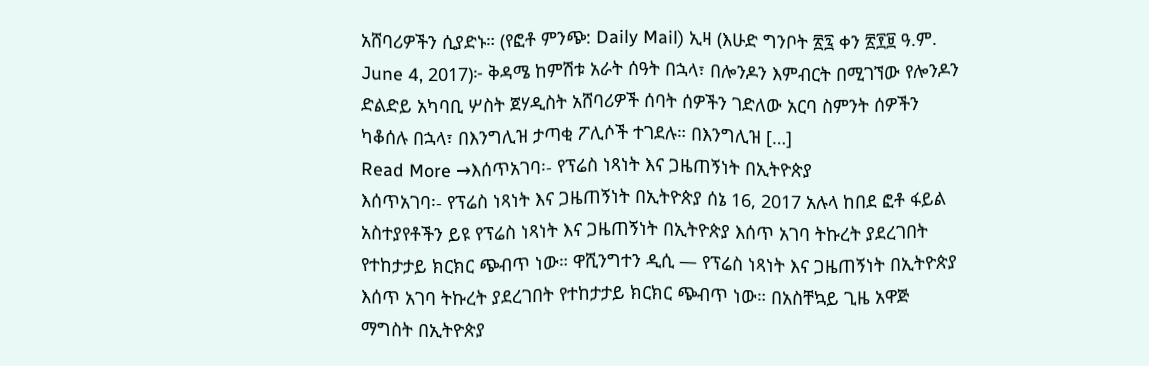አሸባሪዎችን ሲያድኑ። (የፎቶ ምንጭ: Daily Mail) ኢዛ (እሁድ ግንቦት ፳፯ ቀን ፳፻፱ ዓ.ም. June 4, 2017)፦ ቅዳሜ ከምሽቱ አራት ሰዓት በኋላ፣ በሎንዶን እምብርት በሚገኘው የሎንዶን ድልድይ አካባቢ ሦስት ጀሃዲስት አሸባሪዎች ሰባት ሰዎችን ገድለው አርባ ስምንት ሰዎችን ካቆሰሉ በኋላ፣ በእንግሊዝ ታጣቂ ፖሊሶች ተገደሉ። በእንግሊዝ […]
Read More →እሰጥአገባ፡- የፕሬስ ነጻነት እና ጋዜጠኝነት በኢትዮጵያ
እሰጥአገባ፡- የፕሬስ ነጻነት እና ጋዜጠኝነት በኢትዮጵያ ሰኔ 16, 2017 አሉላ ከበደ ፎቶ ፋይል አስተያየቶችን ይዩ የፕሬስ ነጻነት እና ጋዜጠኝነት በኢትዮጵያ እሰጥ አገባ ትኩረት ያደረገበት የተከታታይ ክርክር ጭብጥ ነው። ዋሺንግተን ዲሲ — የፕሬስ ነጻነት እና ጋዜጠኝነት በኢትዮጵያ እሰጥ አገባ ትኩረት ያደረገበት የተከታታይ ክርክር ጭብጥ ነው። በአስቸኳይ ጊዜ አዋጅ ማግስት በኢትዮጵያ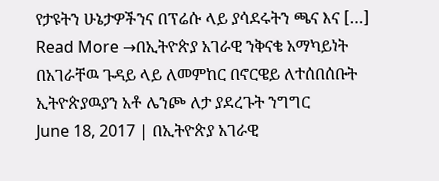የታዩትን ሁኔታዎችንና በፕሬሱ ላይ ያሳደሩትን ጫና እና […]
Read More →በኢትዮጵያ አገራዊ ንቅናቄ አማካይነት በአገራቸዉ ጉዳይ ላይ ለመምከር በኖርዌይ ለተሰበሰቡት ኢትዮጵያዉያን አቶ ሌንጮ ለታ ያደረጉት ንግግር
June 18, 2017 | በኢትዮጵያ አገራዊ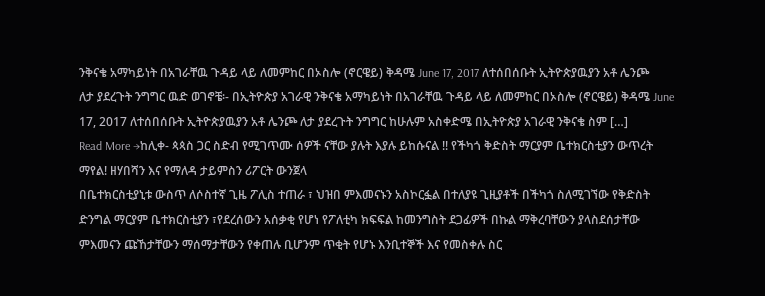ንቅናቄ አማካይነት በአገራቸዉ ጉዳይ ላይ ለመምከር በኦስሎ (ኖርዌይ) ቅዳሜ June 17, 2017 ለተሰበሰቡት ኢትዮጵያዉያን አቶ ሌንጮ ለታ ያደረጉት ንግግር ዉድ ወገኖቼ፡- በኢትዮጵያ አገራዊ ንቅናቄ አማካይነት በአገራቸዉ ጉዳይ ላይ ለመምከር በኦስሎ (ኖርዌይ) ቅዳሜ June 17, 2017 ለተሰበሰቡት ኢትዮጵያዉያን አቶ ሌንጮ ለታ ያደረጉት ንግግር ከሁሉም አስቀድሜ በኢትዮጵያ አገራዊ ንቅናቄ ስም […]
Read More →ከሊቀ- ጳጳስ ጋር ስድብ የሚገጥሙ ሰዎች ናቸው ያሉት እያሉ ይከሱናል !! የችካጎ ቅድስት ማርያም ቤተክርስቲያን ውጥረት ማየል! ዘሃበሻን እና የማለዳ ታይምስን ሪፖርት ውንጀላ
በቤተክርስቲያኒቱ ውስጥ ለሶስተኛ ጊዜ ፖሊስ ተጠራ ፣ ህዝበ ምእመናኑን አስኮርፏል በተለያዩ ጊዚያቶች በችካጎ ስለሚገኘው የቅድስት ድንግል ማርያም ቤተክርስቲያን ፣የደረሰውን አሰቃቂ የሆነ የፖለቲካ ክፍፍል ከመንግስት ደጋፊዎች በኩል ማቅረባቸውን ያላስደሰታቸው ምእመናን ጩኸታቸውን ማሰማታቸውን የቀጠሉ ቢሆንም ጥቂት የሆኑ እንቢተኞች እና የመስቀሉ ስር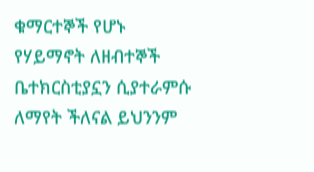ቁማርተኞች የሆኑ የሃይማኖት ለዘብተኞች ቤተክርስቲያኗን ሲያተራምሱ ለማየት ችለናል ይህንንም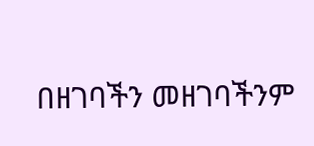በዘገባችን መዘገባችንም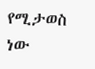የሚታወስ ነው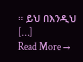። ይህ በእንዲህ […]
Read More →